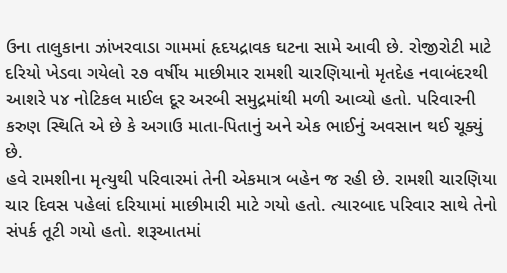ઉના તાલુકાના ઝાંખરવાડા ગામમાં હૃદયદ્રાવક ઘટના સામે આવી છે. રોજીરોટી માટે દરિયો ખેડવા ગયેલો ૨૭ વર્ષીય માછીમાર રામશી ચારણિયાનો મૃતદેહ નવાબંદરથી આશરે ૫૪ નોટિકલ માઈલ દૂર અરબી સમુદ્રમાંથી મળી આવ્યો હતો. પરિવારની કરુણ સ્થિતિ એ છે કે અગાઉ માતા-પિતાનું અને એક ભાઈનું અવસાન થઈ ચૂક્યું છે.
હવે રામશીના મૃત્યુથી પરિવારમાં તેની એકમાત્ર બહેન જ રહી છે. રામશી ચારણિયા ચાર દિવસ પહેલાં દરિયામાં માછીમારી માટે ગયો હતો. ત્યારબાદ પરિવાર સાથે તેનો સંપર્ક તૂટી ગયો હતો. શરૂઆતમાં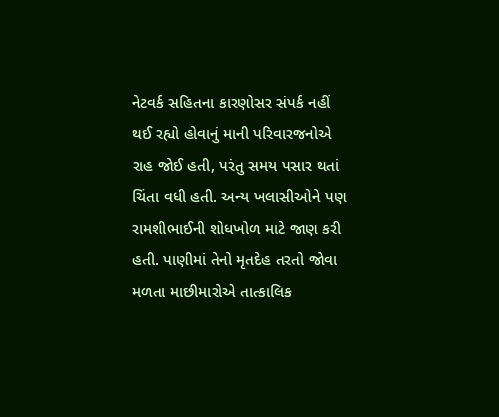નેટવર્ક સહિતના કારણોસર સંપર્ક નહીં થઈ રહ્યો હોવાનું માની પરિવારજનોએ રાહ જોઈ હતી, પરંતુ સમય પસાર થતાં ચિંતા વધી હતી. અન્ય ખલાસીઓને પણ રામશીભાઈની શોધખોળ માટે જાણ કરી હતી. પાણીમાં તેનો મૃતદેહ તરતો જોવા મળતા માછીમારોએ તાત્કાલિક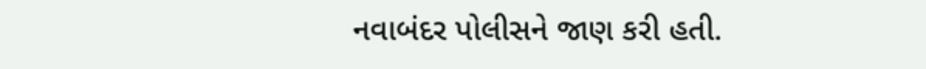નવાબંદર પોલીસને જાણ કરી હતી.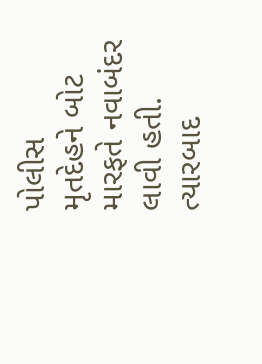પોલીસ
મૃતદેહને બોટ મારફતે નવાબંદર લાવી હતી. ત્યારબાદ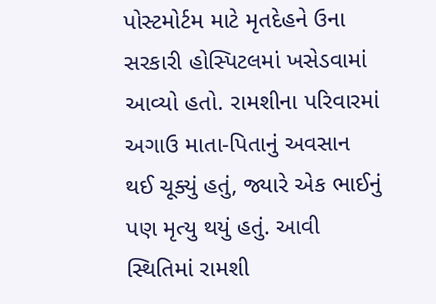પોસ્ટમોર્ટમ માટે મૃતદેહને ઉના સરકારી હોસ્પિટલમાં ખસેડવામાં આવ્યો હતો. રામશીના પરિવારમાં અગાઉ માતા-પિતાનું અવસાન થઈ ચૂક્યું હતું, જ્યારે એક ભાઈનું પણ મૃત્યુ થયું હતું. આવી સ્થિતિમાં રામશી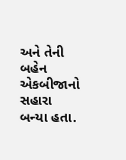અને તેની બહેન એકબીજાનો સહારા બન્યા હતા.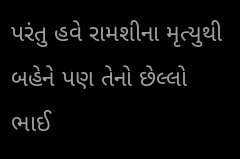પરંતુ હવે રામશીના મૃત્યુથી બહેને પણ તેનો છેલ્લો ભાઈ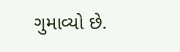ગુમાવ્યો છે.